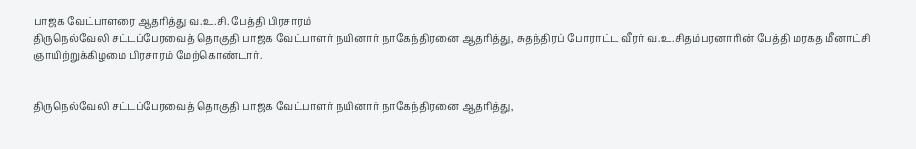பாஜக வேட்பாளரை ஆதரித்து வ.உ.சி. பேத்தி பிரசாரம்
திருநெல்வேலி சட்டப்பேரவைத் தொகுதி பாஜக வேட்பாளர் நயினார் நாகேந்திரனை ஆதரித்து, சுதந்திரப் போராட்ட வீரர் வ.உ.சிதம்பரனாரின் பேத்தி மரகத மீனாட்சி ஞாயிற்றுக்கிழமை பிரசாரம் மேற்கொண்டார்.


திருநெல்வேலி சட்டப்பேரவைத் தொகுதி பாஜக வேட்பாளர் நயினார் நாகேந்திரனை ஆதரித்து,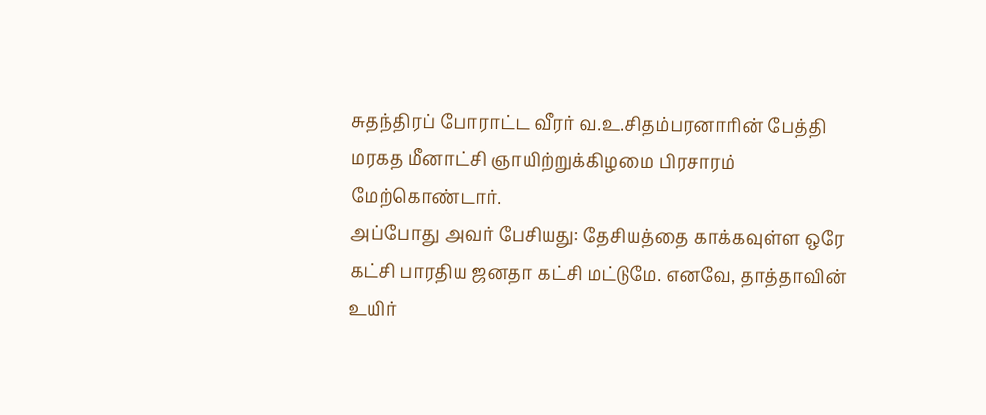சுதந்திரப் போராட்ட வீரர் வ.உ.சிதம்பரனாரின் பேத்தி மரகத மீனாட்சி ஞாயிற்றுக்கிழமை பிரசாரம் மேற்கொண்டார்.
அப்போது அவர் பேசியது: தேசியத்தை காக்கவுள்ள ஒரே கட்சி பாரதிய ஜனதா கட்சி மட்டுமே. எனவே, தாத்தாவின் உயிர்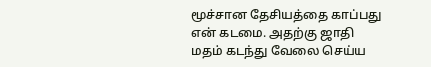மூச்சான தேசியத்தை காப்பது என் கடமை. அதற்கு ஜாதி மதம் கடந்து வேலை செய்ய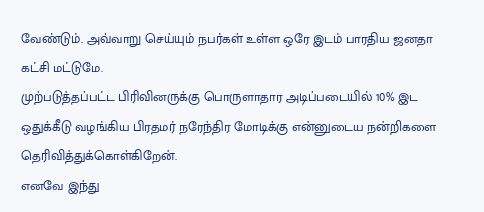வேண்டும். அவ்வாறு செய்யும் நபர்கள் உள்ள ஒரே இடம் பாரதிய ஜனதா கட்சி மட்டுமே.
முற்படுத்தப்பட்ட பிரிவினருக்கு பொருளாதார அடிப்படையில் 10% இட ஒதுக்கீடு வழங்கிய பிரதமர் நரேந்திர மோடிக்கு என்னுடைய நன்றிகளை தெரிவித்துக்கொள்கிறேன்.
எனவே இந்து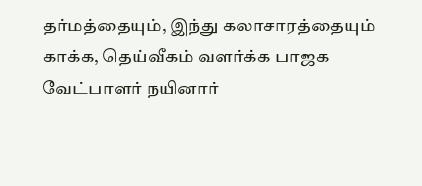தர்மத்தையும், இந்து கலாசாரத்தையும் காக்க, தெய்வீகம் வளர்க்க பாஜக வேட்பாளர் நயினார்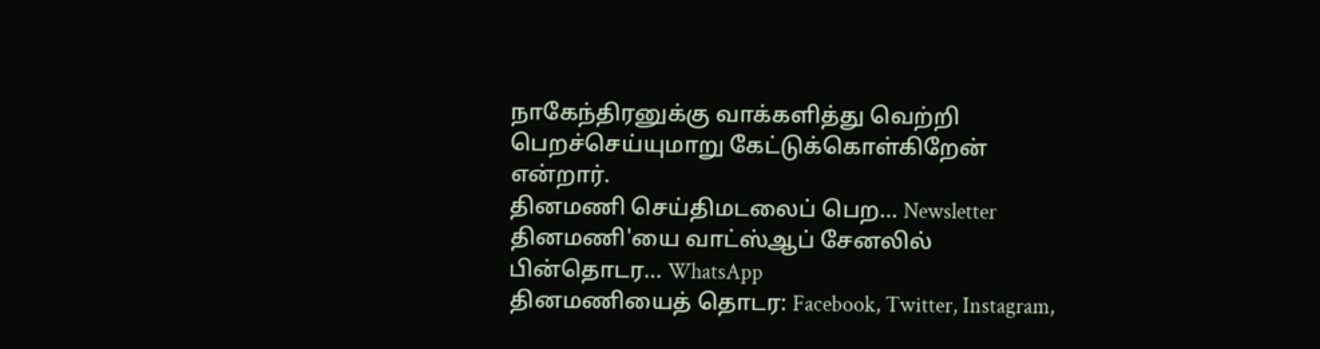நாகேந்திரனுக்கு வாக்களித்து வெற்றி பெறச்செய்யுமாறு கேட்டுக்கொள்கிறேன் என்றார்.
தினமணி செய்திமடலைப் பெற... Newsletter
தினமணி'யை வாட்ஸ்ஆப் சேனலில் பின்தொடர... WhatsApp
தினமணியைத் தொடர: Facebook, Twitter, Instagram,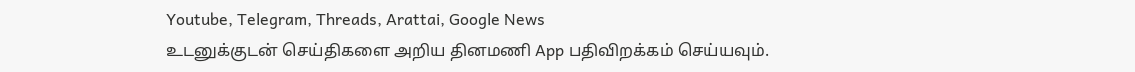Youtube, Telegram, Threads, Arattai, Google News
உடனுக்குடன் செய்திகளை அறிய தினமணி App பதிவிறக்கம் செய்யவும்.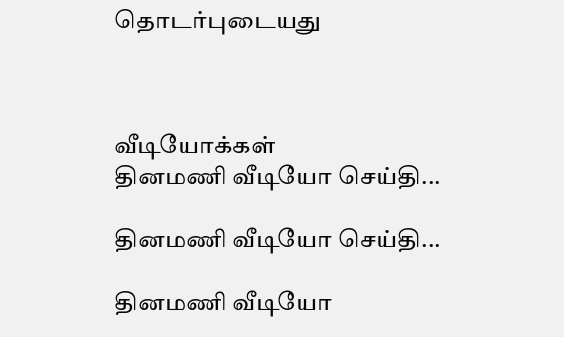தொடர்புடையது



வீடியோக்கள்
தினமணி வீடியோ செய்தி...

தினமணி வீடியோ செய்தி...

தினமணி வீடியோ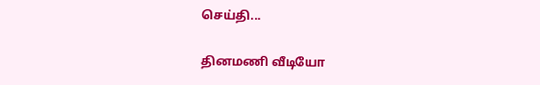செய்தி...

தினமணி வீடியோ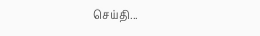செய்தி...